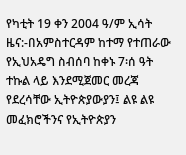የካቲት 19 ቀን 2004 ዓ/ም ኢሳት ዜና:-በአምስተርዳም ከተማ የተጠራው የኢህአዴግ ስብሰባ ከቀኑ 7፡ሰ ዓት ተኩል ላይ እንደሚጀመር መረጃ የደረሳቸው ኢትዮጵያውያን፤ ልዩ ልዩ መፈክሮችንና የኢትዮጵያን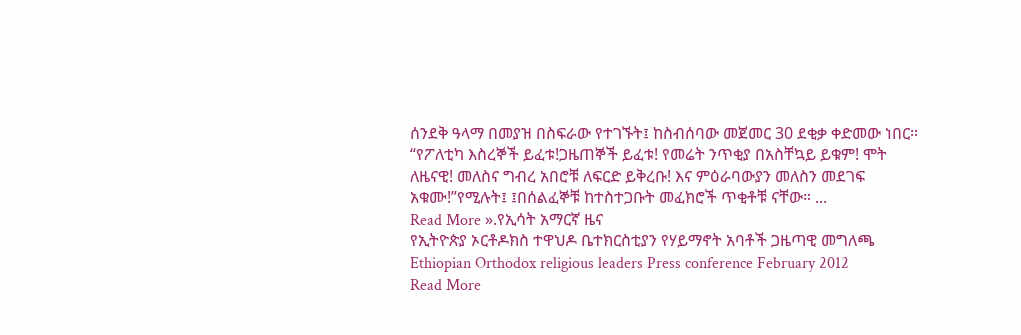ሰንደቅ ዓላማ በመያዝ በስፍራው የተገኙት፤ ከስብሰባው መጀመር 30 ደቂቃ ቀድመው ነበር። “የፖለቲካ እስረኞች ይፈቱ!ጋዜጠኞች ይፈቱ! የመሬት ንጥቂያ በአስቸኳይ ይቁም! ሞት ለዜናዊ! መለስና ግብረ አበሮቹ ለፍርድ ይቅረቡ! እና ምዕራባውያን መለስን መደገፍ አቁሙ!”የሚሉት፤ ፤በሰልፈኞቹ ከተስተጋቡት መፈክሮች ጥቂቶቹ ናቸው። ...
Read More ».የኢሳት አማርኛ ዜና
የኢትዮጵያ ኦርቶዶክስ ተዋህዶ ቤተክርስቲያን የሃይማኖት አባቶች ጋዜጣዊ መግለጫ
Ethiopian Orthodox religious leaders Press conference February 2012
Read More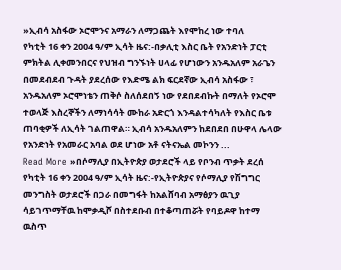»ኢብሳ አስፋው ኦሮሞንና አማራን ለማጋጨት እየሞከረ ነው ተባለ
የካቲት 16 ቀን 2004 ዓ/ም ኢሳት ዜና:-በቃሊቲ እስር ቤት የአንድነት ፓርቲ ምክትል ሊቀመንበርና የህዝብ ግንኙነት ሀላፊ የሆነውን አንዱአለም አራጌን በመደብደብ ጉዳት ያደረሰው የእድሜ ልክ ፍርደኛው ኢብሳ አስፋው ፣ አንዱአለም ኦሮሞነቴን ጠቅሶ ስለሰደበኝ ነው የደበደብኩት በማለት የኦሮሞ ተወላጅ እስረኞችን ለማነሳሳት ሙከራ አድርጎ እንዳልተሳካለት የእስር ቤቱ ጠባቂዎች ለኢሳት ገልጠዋል። ኢብሳ አንዱአለምን ከደበደበ በሁዋላ ሌላው የአንድነት የአመራር አባል ወደ ሆነው አቶ ናትናኤል መኮንን ...
Read More »በሶማሊያ በኢትዮጵያ ወታደሮች ላይ የቦንብ ጥቃት ደረሰ
የካቲት 16 ቀን 2004 ዓ/ም ኢሳት ዜና:-የኢትዮጵያና የሶማሊያ የሽግግር መንግስት ወታደሮች በጋራ በመግፋት ከአልሸባብ አማፅያን ዉጊያ ሳይገጥማቸዉ ከሞቃዲሾ በስተደቡብ በተቆጣጠሯት የባይዶዋ ከተማ ዉስጥ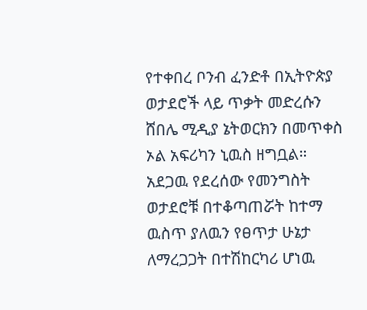የተቀበረ ቦንብ ፈንድቶ በኢትዮጵያ ወታደሮች ላይ ጥቃት መድረሱን ሸበሌ ሚዲያ ኔትወርክን በመጥቀስ ኦል አፍሪካን ኒዉስ ዘግቧል። አደጋዉ የደረሰው የመንግስት ወታደሮቹ በተቆጣጠሯት ከተማ ዉስጥ ያለዉን የፀጥታ ሁኔታ ለማረጋጋት በተሽከርካሪ ሆነዉ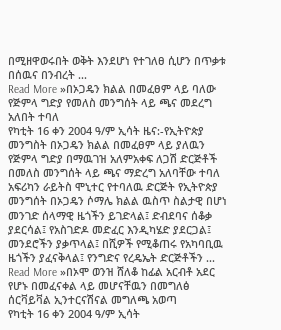በሚዘዋወሩበት ወቅት እንደሆነ የተገለፀ ሲሆን በጥቃቱ በሰዉና በንብረት ...
Read More »በኦጋዴን ክልል በመፈፀም ላይ ባለው የጅምላ ግድያ የመለስ መንግሰት ላይ ጫና መደረግ አለበት ተባለ
የካቲት 16 ቀን 2004 ዓ/ም ኢሳት ዜና:-የኢትዮጵያ መንግስት በኦጋዴን ክልል በመፈፀም ላይ ያለዉን የጅምላ ግድያ በማዉገዝ አለምአቀፍ ለጋሽ ድርጅቶች በመለስ መንግሰት ላይ ጫና ማድረግ አለባቸው ተባለ አፍሪካን ራይትስ ሞኒተር የተባለዉ ድርጅት የኢትዮጵያ መንግሰት በኦጋዴን ሶማሌ ክልል ዉስጥ ስልታዊ በሆነ መንገድ ሰላማዊ ዜጎችን ይገድላል፤ ድብደባና ሰቆቃ ያደርሳል፤ የአስገድዶ መድፈር እንዲካሄድ ያደርጋል፤ መንደሮችን ያቃጥላል፤ በሺዎች የሚቆጠሩ የአካባቢዉ ዜጎችን ያፈናቅላል፤ የንግድና የረዴኤት ድርጅቶችን ...
Read More »በኦሞ ወንዝ ሸለቆ ከፊል አርብቶ አደር የሆኑ በመፈናቀል ላይ መሆናቸዉን በመግለፅ ሰርቫይቫል ኢንተርናሽናል መግለጫ አወጣ
የካቲት 16 ቀን 2004 ዓ/ም ኢሳት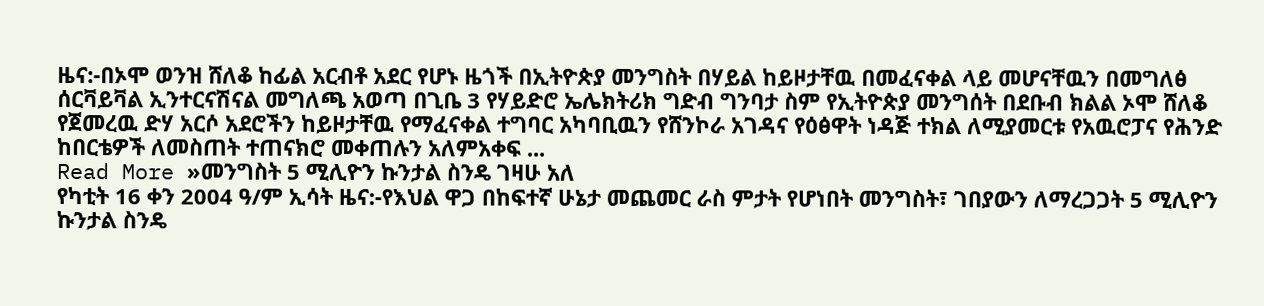ዜና:-በኦሞ ወንዝ ሸለቆ ከፊል አርብቶ አደር የሆኑ ዜጎች በኢትዮጵያ መንግስት በሃይል ከይዞታቸዉ በመፈናቀል ላይ መሆናቸዉን በመግለፅ ሰርቫይቫል ኢንተርናሽናል መግለጫ አወጣ በጊቤ 3 የሃይድሮ ኤሌክትሪክ ግድብ ግንባታ ስም የኢትዮጵያ መንግሰት በደቡብ ክልል ኦሞ ሸለቆ የጀመረዉ ድሃ አርሶ አደሮችን ከይዞታቸዉ የማፈናቀል ተግባር አካባቢዉን የሸንኮራ አገዳና የዕፅዋት ነዳጅ ተክል ለሚያመርቱ የአዉሮፓና የሕንድ ከበርቴዎች ለመስጠት ተጠናክሮ መቀጠሉን አለምአቀፍ ...
Read More »መንግስት 5 ሚሊዮን ኩንታል ስንዴ ገዛሁ አለ
የካቲት 16 ቀን 2004 ዓ/ም ኢሳት ዜና:-የእህል ዋጋ በከፍተኛ ሁኔታ መጨመር ራስ ምታት የሆነበት መንግስት፣ ገበያውን ለማረጋጋት 5 ሚሊዮን ኩንታል ስንዴ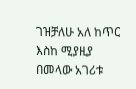ገዝቻለሁ አለ ከጥር እስከ ሚያዚያ በመላው አገሪቱ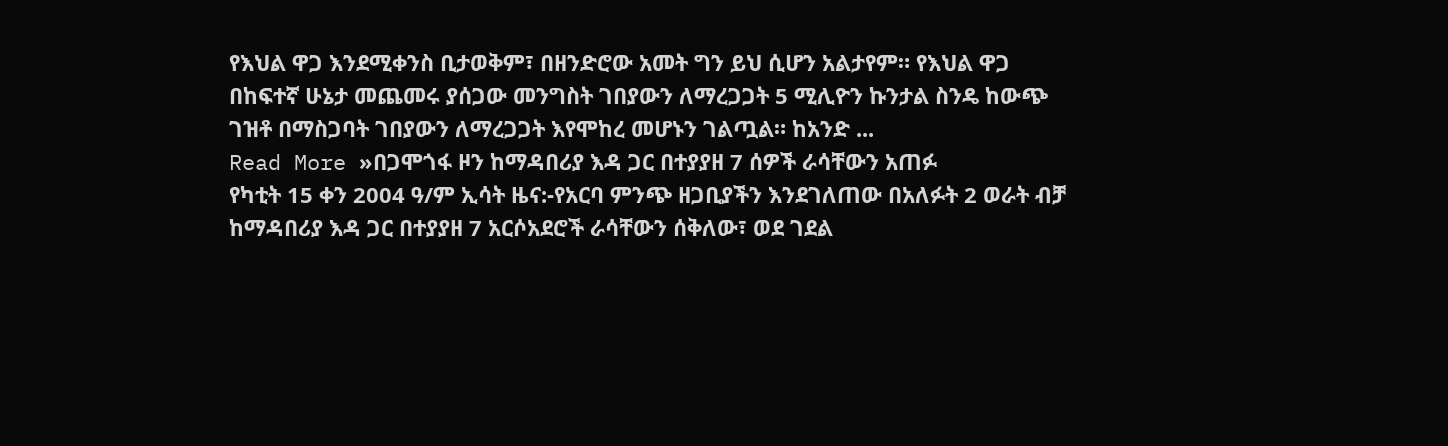የእህል ዋጋ እንደሚቀንስ ቢታወቅም፣ በዘንድሮው አመት ግን ይህ ሲሆን አልታየም። የእህል ዋጋ በከፍተኛ ሁኔታ መጨመሩ ያሰጋው መንግስት ገበያውን ለማረጋጋት 5 ሚሊዮን ኩንታል ስንዴ ከውጭ ገዝቶ በማስጋባት ገበያውን ለማረጋጋት እየሞከረ መሆኑን ገልጧል። ከአንድ ...
Read More »በጋሞጎፋ ዞን ከማዳበሪያ እዳ ጋር በተያያዘ 7 ሰዎች ራሳቸውን አጠፉ
የካቲት 15 ቀን 2004 ዓ/ም ኢሳት ዜና:-የአርባ ምንጭ ዘጋቢያችን እንደገለጠው በአለፉት 2 ወራት ብቻ ከማዳበሪያ እዳ ጋር በተያያዘ 7 አርሶአደሮች ራሳቸውን ሰቅለው፣ ወደ ገደል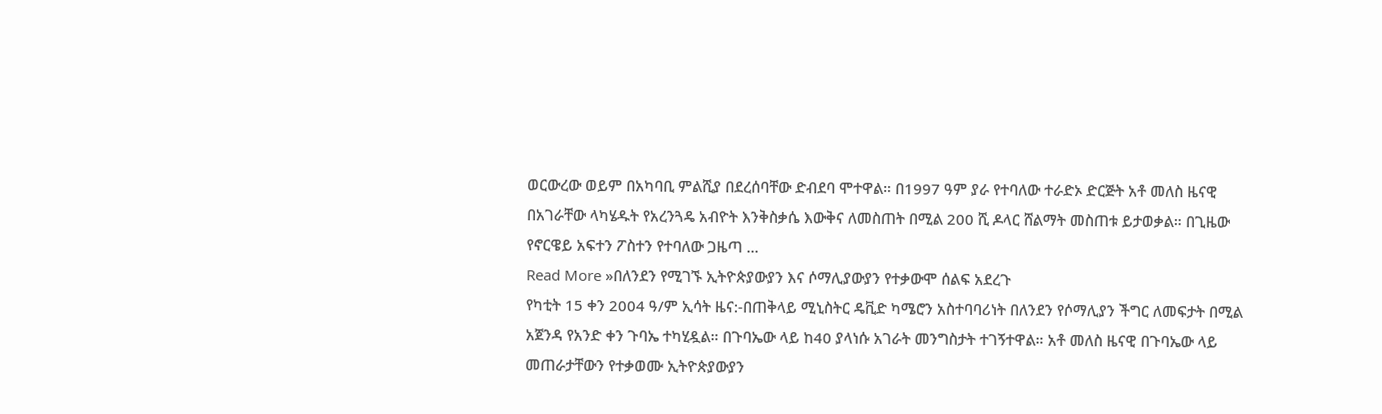ወርውረው ወይም በአካባቢ ምልሺያ በደረሰባቸው ድብደባ ሞተዋል። በ1997 ዓም ያራ የተባለው ተራድኦ ድርጅት አቶ መለስ ዜናዊ በአገራቸው ላካሄዱት የአረንጓዴ አብዮት እንቅስቃሴ እውቅና ለመስጠት በሚል 200 ሺ ዶላር ሸልማት መስጠቱ ይታወቃል። በጊዜው የኖርዌይ አፍተን ፖስተን የተባለው ጋዜጣ ...
Read More »በለንደን የሚገኙ ኢትዮጵያውያን እና ሶማሊያውያን የተቃውሞ ሰልፍ አደረጉ
የካቲት 15 ቀን 2004 ዓ/ም ኢሳት ዜና:-በጠቅላይ ሚኒስትር ዴቪድ ካሜሮን አስተባባሪነት በለንደን የሶማሊያን ችግር ለመፍታት በሚል አጀንዳ የአንድ ቀን ጉባኤ ተካሂዷል። በጉባኤው ላይ ከ40 ያላነሱ አገራት መንግስታት ተገኝተዋል። አቶ መለስ ዜናዊ በጉባኤው ላይ መጠራታቸውን የተቃወሙ ኢትዮጵያውያን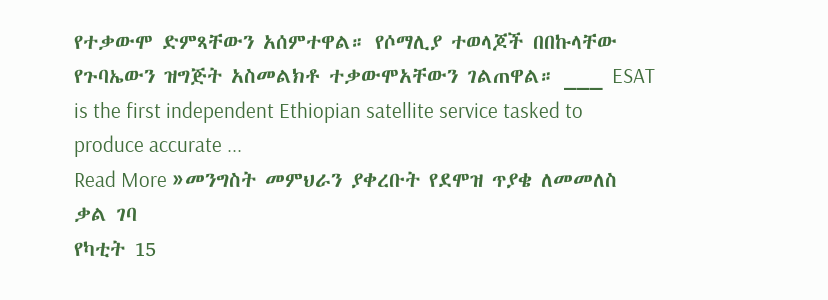የተቃውሞ ድምጻቸውን አሰምተዋል። የሶማሊያ ተወላጆች በበኩላቸው የጉባኤውን ዝግጅት አስመልክቶ ተቃውሞአቸውን ገልጠዋል። ___ ESAT is the first independent Ethiopian satellite service tasked to produce accurate ...
Read More »መንግስት መምህራን ያቀረቡት የደሞዝ ጥያቄ ለመመለስ ቃል ገባ
የካቲት 15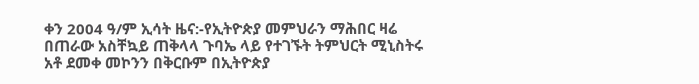ቀን 2004 ዓ/ም ኢሳት ዜና:-የኢትዮጵያ መምህራን ማሕበር ዛሬ በጠራው አስቸኳይ ጠቅላላ ጉባኤ ላይ የተገኙት ትምህርት ሚኒስትሩ አቶ ደመቀ መኮንን በቅርቡም በኢትዮጵያ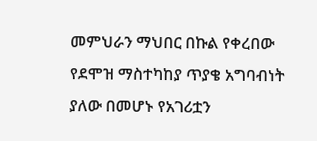መምህራን ማህበር በኩል የቀረበው የደሞዝ ማስተካከያ ጥያቄ አግባብነት ያለው በመሆኑ የአገሪቷን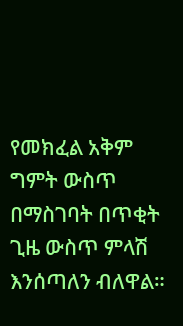የመክፈል አቅም ግምት ውስጥ በማስገባት በጥቂት ጊዜ ውስጥ ምላሽ እንሰጣለን ብለዋል።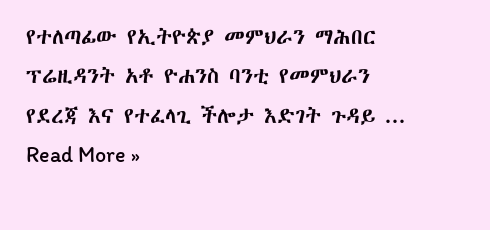የተለጣፊው የኢትዮጵያ መምህራን ማሕበር ፕሬዚዳንት አቶ ዮሐንስ ባንቲ የመምህራን የደረጃ እና የተፈላጊ ችሎታ እድገት ጉዳይ ...
Read More »